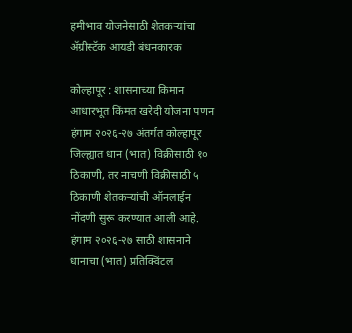हमीभाव योजनेसाठी शेतकऱ्यांचा ॲग्रीस्टॅक आयडी बंधनकारक

कोल्हापूर : शासनाच्या किमान आधारभूत किंमत खरेदी योजना पणन हंगाम २०२६-२७ अंतर्गत कोल्हापूर जिल्ह्यात धान (भात) विक्रीसाठी १० ठिकाणी, तर नाचणी विक्रीसाठी ५ ठिकाणी शेतकऱ्यांची ऑनलाईन नोंदणी सुरू करण्यात आली आहे. हंगाम २०२६-२७ साठी शासनाने धानाचा (भात) प्रतिक्विंटल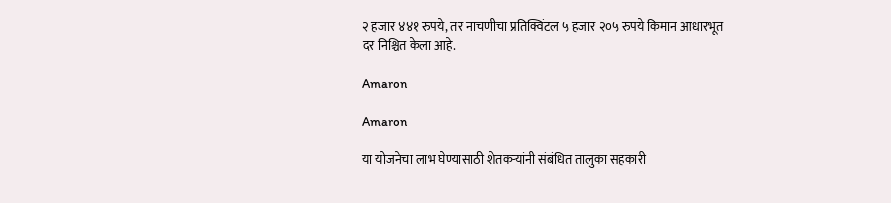२ हजार ४४१ रुपये, तर नाचणीचा प्रतिक्विंटल ५ हजार २०५ रुपये किमान आधारभूत दर निश्चित केला आहे.

Amaron

Amaron

या योजनेचा लाभ घेण्यासाठी शेतकऱ्यांनी संबंधित तालुका सहकारी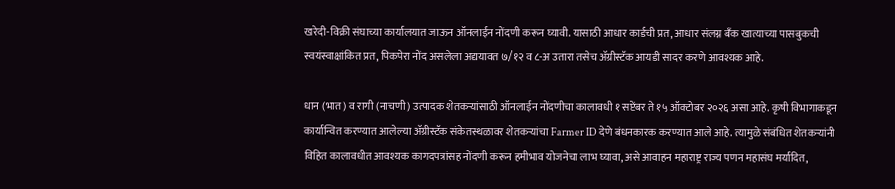खरेदी-विक्री संघाच्या कार्यालयात जाऊन ऑनलाईन नोंदणी करून घ्यावी. यासाठी आधार कार्डची प्रत, आधार संलग्न बँक खात्याच्या पासबुकची स्वयंस्वाक्षांकित प्रत, पिकपेरा नोंद असलेला अद्ययावत ७/१२ व ८-अ उतारा तसेच ॲग्रीस्टॅक आयडी सादर करणे आवश्यक आहे.

धान (भात) व रागी (नाचणी) उत्पादक शेतकऱ्यांसाठी ऑनलाईन नोंदणीचा कालावधी १ सप्टेंबर ते १५ ऑक्टोबर २०२६ असा आहे. कृषी विभागाकडून कार्यान्वित करण्यात आलेल्या ॲग्रीस्टॅक संकेतस्थळावर शेतकऱ्यांचा Farmer ID देणे बंधनकारक करण्यात आले आहे. त्यामुळे संबंधित शेतकऱ्यांनी विहित कालावधीत आवश्यक कागदपत्रांसह नोंदणी करून हमीभाव योजनेचा लाभ घ्यावा, असे आवाहन महाराष्ट्र राज्य पणन महासंघ मर्यादित,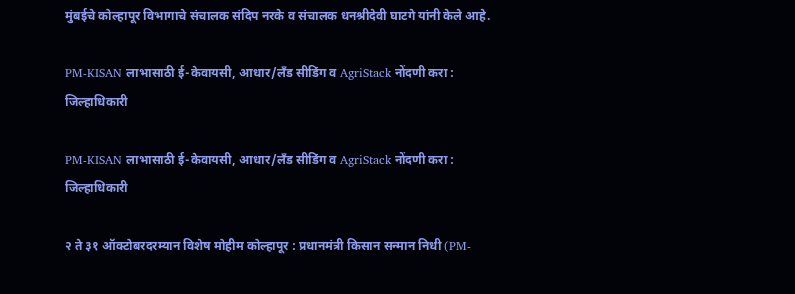मुंबईचे कोल्हापूर विभागाचे संचालक संदिप नरके व संचालक धनश्रीदेवी घाटगे यांनी केले आहे.

PM-KISAN लाभासाठी ई-केवायसी, आधार/लँड सीडिंग व AgriStack नोंदणी करा : जिल्हाधिकारी

PM-KISAN लाभासाठी ई-केवायसी, आधार/लँड सीडिंग व AgriStack नोंदणी करा : जिल्हाधिकारी

२ ते ३१ ऑक्टोबरदरम्यान विशेष मोहीम कोल्हापूर : प्रधानमंत्री किसान सन्मान निधी (PM-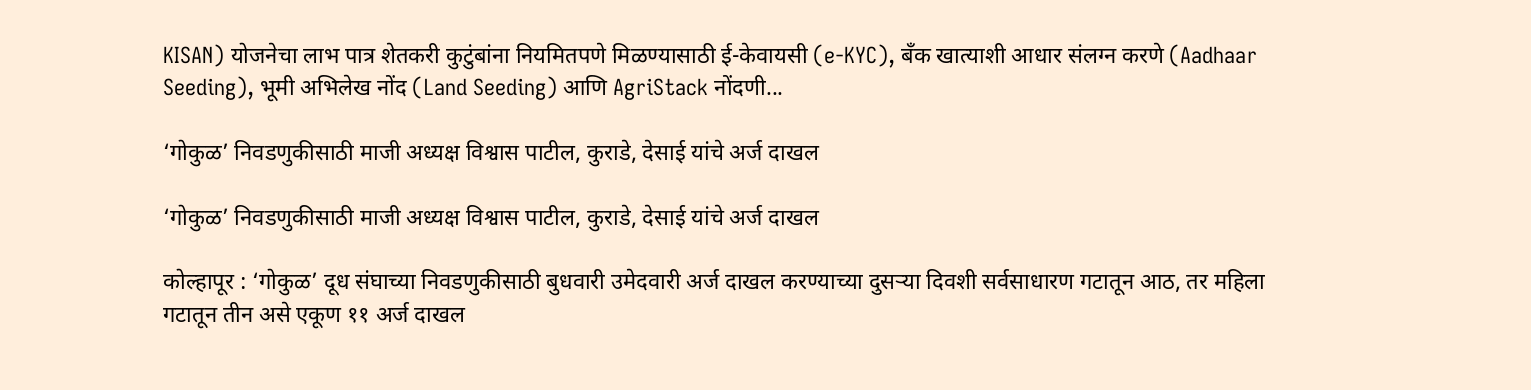KISAN) योजनेचा लाभ पात्र शेतकरी कुटुंबांना नियमितपणे मिळण्यासाठी ई-केवायसी (e-KYC), बँक खात्याशी आधार संलग्न करणे (Aadhaar Seeding), भूमी अभिलेख नोंद (Land Seeding) आणि AgriStack नोंदणी...

‘गोकुळ’ निवडणुकीसाठी माजी अध्यक्ष विश्वास पाटील, कुराडे, देसाई यांचे अर्ज दाखल

‘गोकुळ’ निवडणुकीसाठी माजी अध्यक्ष विश्वास पाटील, कुराडे, देसाई यांचे अर्ज दाखल

कोल्हापूर : ‘गोकुळ’ दूध संघाच्या निवडणुकीसाठी बुधवारी उमेदवारी अर्ज दाखल करण्याच्या दुसऱ्या दिवशी सर्वसाधारण गटातून आठ, तर महिला गटातून तीन असे एकूण ११ अर्ज दाखल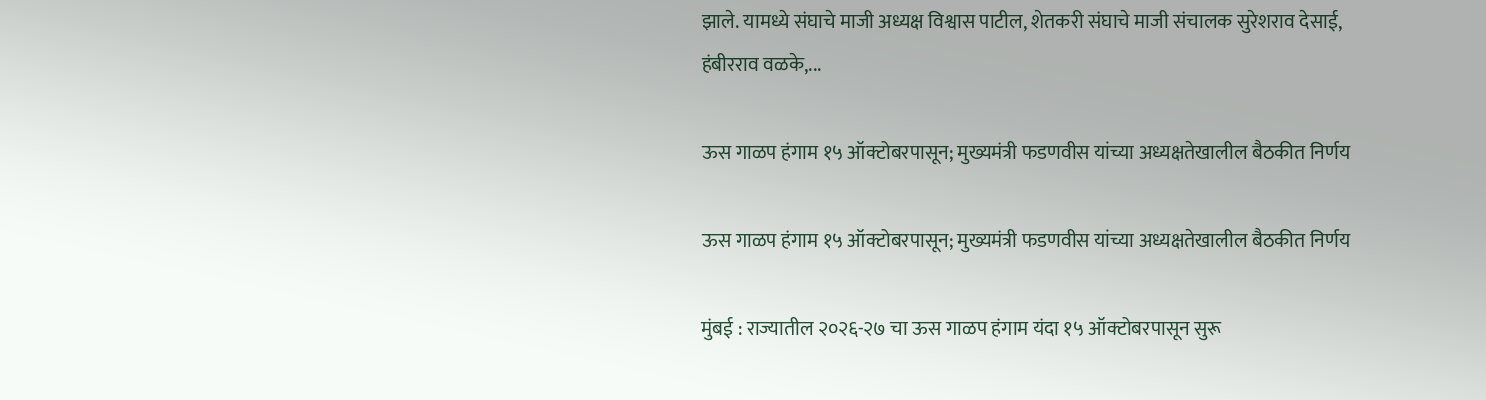झाले. यामध्ये संघाचे माजी अध्यक्ष विश्वास पाटील, शेतकरी संघाचे माजी संचालक सुरेशराव देसाई, हंबीरराव वळके,...

ऊस गाळप हंगाम १५ ऑक्टोबरपासून; मुख्यमंत्री फडणवीस यांच्या अध्यक्षतेखालील बैठकीत निर्णय

ऊस गाळप हंगाम १५ ऑक्टोबरपासून; मुख्यमंत्री फडणवीस यांच्या अध्यक्षतेखालील बैठकीत निर्णय

मुंबई : राज्यातील २०२६-२७ चा ऊस गाळप हंगाम यंदा १५ ऑक्टोबरपासून सुरू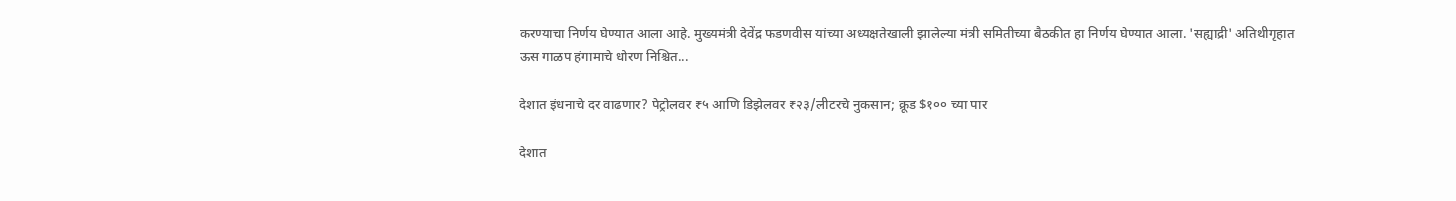करण्याचा निर्णय घेण्यात आला आहे. मुख्यमंत्री देवेंद्र फडणवीस यांच्या अध्यक्षतेखाली झालेल्या मंत्री समितीच्या बैठकीत हा निर्णय घेण्यात आला. 'सह्याद्री' अतिथीगृहात ऊस गाळप हंगामाचे धोरण निश्चित...

देशात इंधनाचे दर वाढणार? पेट्रोलवर ₹५ आणि डिझेलवर ₹२३/लीटरचे नुकसान; क्रूड $१०० च्या पार

देशात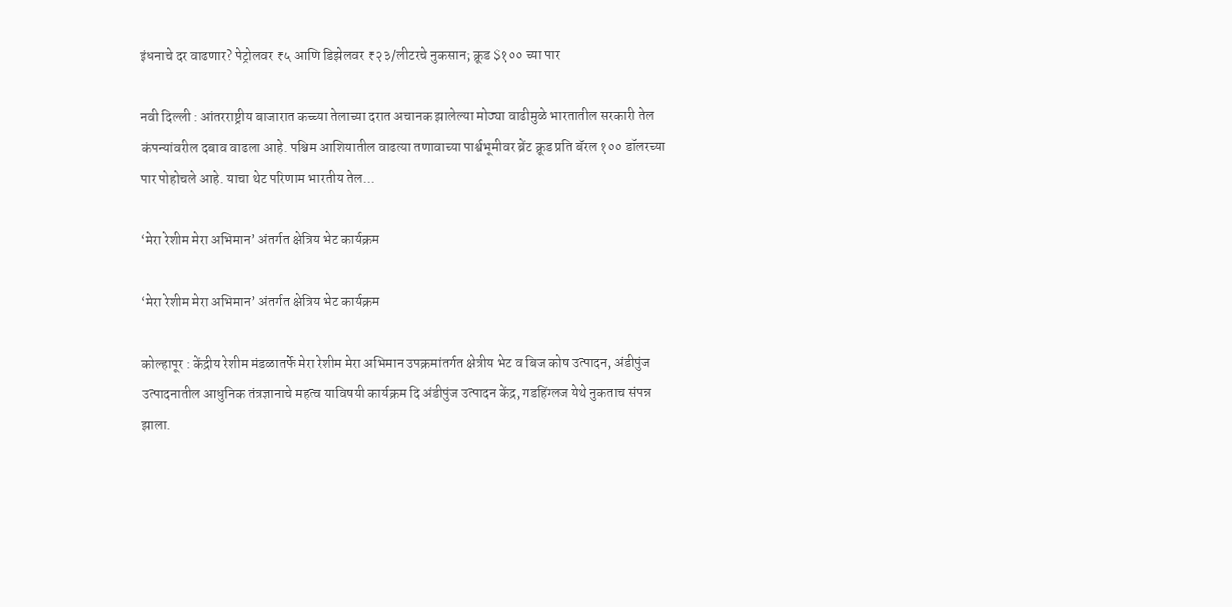इंधनाचे दर वाढणार? पेट्रोलवर ₹५ आणि डिझेलवर ₹२३/लीटरचे नुकसान; क्रूड $१०० च्या पार

नवी दिल्ली : आंतरराष्ट्रीय बाजारात कच्च्या तेलाच्या दरात अचानक झालेल्या मोठ्या वाढीमुळे भारतातील सरकारी तेल कंपन्यांवरील दबाव वाढला आहे. पश्चिम आशियातील वाढत्या तणावाच्या पार्श्वभूमीवर ब्रेंट क्रूड प्रति बॅरल १०० डॉलरच्या पार पोहोचले आहे. याचा थेट परिणाम भारतीय तेल...

‘मेरा रेशीम मेरा अभिमान’ अंतर्गत क्षेत्रिय भेट कार्यक्रम

‘मेरा रेशीम मेरा अभिमान’ अंतर्गत क्षेत्रिय भेट कार्यक्रम

कोल्हापूर : केंद्रीय रेशीम मंडळातर्फे मेरा रेशीम मेरा अभिमान उपक्रमांतर्गत क्षेत्रीय भेट व बिज कोष उत्पादन, अंडीपुंज उत्पादनातील आधुनिक तंत्रज्ञानाचे महत्व याविषयी कार्यक्रम दि अंडीपुंज उत्पादन केंद्र, गडहिंग्लज येथे नुकताच संपन्न झाला.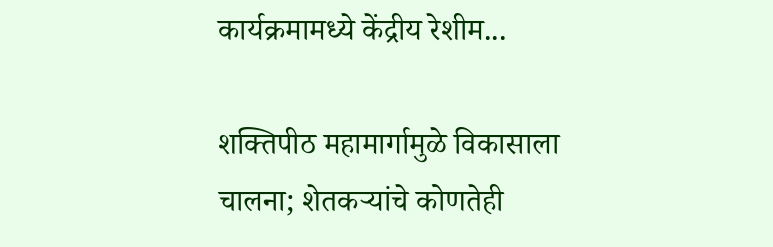कार्यक्रमामध्ये केंद्रीय रेशीम...

शक्तिपीठ महामार्गामुळे विकासाला चालना; शेतकऱ्यांचे कोणतेही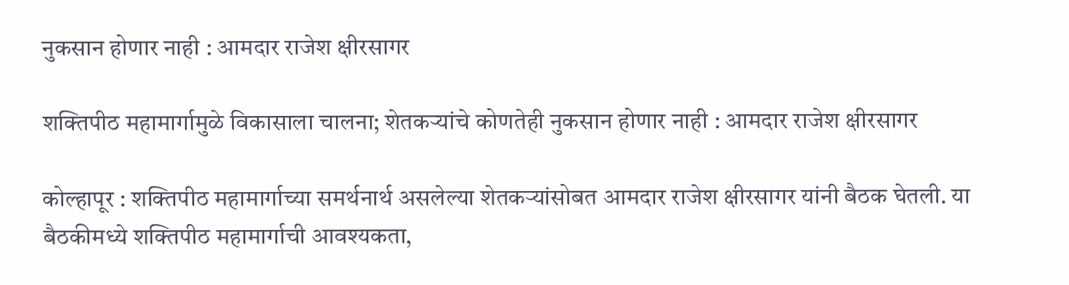नुकसान होणार नाही : आमदार राजेश क्षीरसागर

शक्तिपीठ महामार्गामुळे विकासाला चालना; शेतकऱ्यांचे कोणतेही नुकसान होणार नाही : आमदार राजेश क्षीरसागर

कोल्हापूर : शक्तिपीठ महामार्गाच्या समर्थनार्थ असलेल्या शेतकऱ्यांसोबत आमदार राजेश क्षीरसागर यांनी बैठक घेतली. या बैठकीमध्ये शक्तिपीठ महामार्गाची आवश्यकता,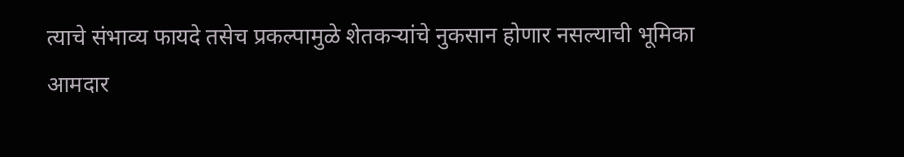त्याचे संभाव्य फायदे तसेच प्रकल्पामुळे शेतकऱ्यांचे नुकसान होणार नसल्याची भूमिका आमदार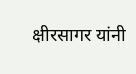क्षीरसागर यांनी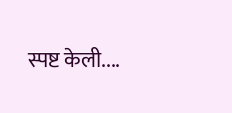स्पष्ट केली....